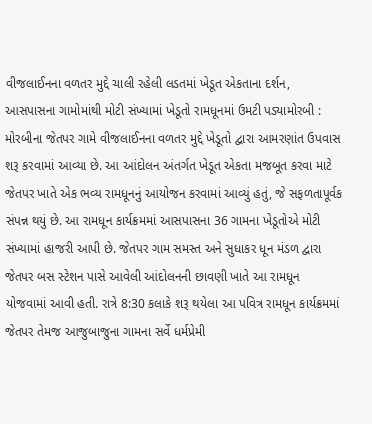વીજલાઈનના વળતર મુદ્દે ચાલી રહેલી લડતમાં ખેડૂત એકતાના દર્શન, આસપાસના ગામોમાંથી મોટી સંખ્યામાં ખેડૂતો રામધૂનમાં ઉમટી પડ્યામોરબી : મોરબીના જેતપર ગામે વીજલાઈનના વળતર મુદ્દે ખેડૂતો દ્વારા આમરણાંત ઉપવાસ શરૂ કરવામાં આવ્યા છે. આ આંદોલન અંતર્ગત ખેડૂત એકતા મજબૂત કરવા માટે જેતપર ખાતે એક ભવ્ય રામધૂનનું આયોજન કરવામાં આવ્યું હતું, જે સફળતાપૂર્વક સંપન્ન થયું છે. આ રામધૂન કાર્યક્રમમાં આસપાસના 36 ગામના ખેડૂતોએ મોટી સંખ્યામાં હાજરી આપી છે. જેતપર ગામ સમસ્ત અને સુધાકર ધૂન મંડળ દ્વારા જેતપર બસ સ્ટેશન પાસે આવેલી આંદોલનની છાવણી ખાતે આ રામધૂન યોજવામાં આવી હતી. રાત્રે 8:30 કલાકે શરૂ થયેલા આ પવિત્ર રામધૂન કાર્યક્રમમાં જેતપર તેમજ આજુબાજુના ગામના સર્વે ધર્મપ્રેમી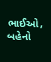ભાઈઓ, બહેનો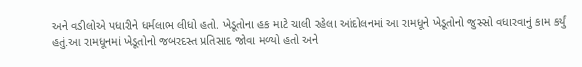અને વડીલોએ પધારીને ધર્મલાભ લીધો હતો. ખેડૂતોના હક માટે ચાલી રહેલા આંદોલનમાં આ રામધૂને ખેડૂતોનો જુસ્સો વધારવાનું કામ કર્યું હતું.આ રામધૂનમાં ખેડૂતોનો જબરદસ્ત પ્રતિસાદ જોવા મળ્યો હતો અને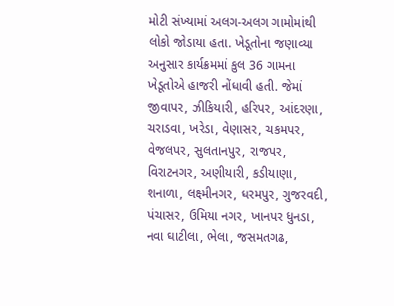મોટી સંખ્યામાં અલગ-અલગ ગામોમાંથી લોકો જોડાયા હતા. ખેડૂતોના જણાવ્યા અનુસાર કાર્યક્રમમાં કુલ 36 ગામના ખેડૂતોએ હાજરી નોંધાવી હતી. જેમાં જીવાપર, ઝીકિયારી, હરિપર, આંદરણા, ચરાડવા, ખરેડા, વેણાસર, ચકમપર, વેજલપર, સુલતાનપુર, રાજપર, વિરાટનગર, અણીયારી, કડીયાણા, શનાળા, લક્ષ્મીનગર, ધરમપુર, ગુજરવદી, પંચાસર, ઉમિયા નગર, ખાનપર ધુનડા, નવા ઘાટીલા, ભેલા, જસમતગઢ,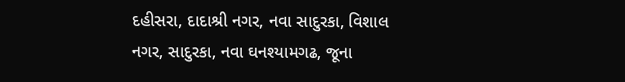દહીસરા, દાદાશ્રી નગર, નવા સાદુરકા, વિશાલ નગર, સાદુરકા, નવા ઘનશ્યામગઢ, જૂના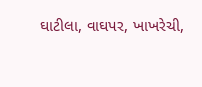ઘાટીલા, વાઘપર, ખાખરેચી,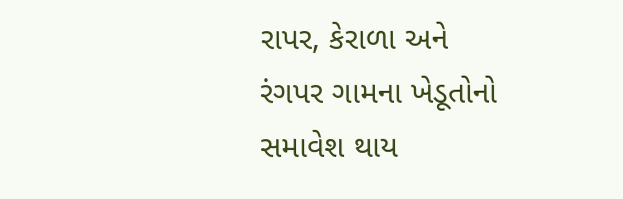રાપર, કેરાળા અને રંગપર ગામના ખેડૂતોનો સમાવેશ થાય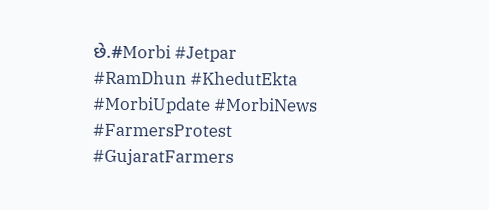છે.#Morbi #Jetpar #RamDhun #KhedutEkta #MorbiUpdate #MorbiNews #FarmersProtest #GujaratFarmers